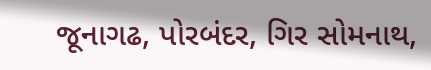જૂનાગઢ, પોરબંદર, ગિર સોમનાથ,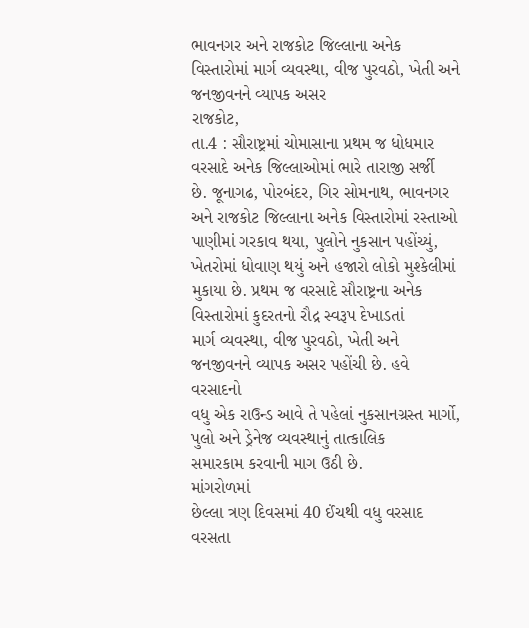ભાવનગર અને રાજકોટ જિલ્લાના અનેક વિસ્તારોમાં માર્ગ વ્યવસ્થા, વીજ પુરવઠો, ખેતી અને જનજીવનને વ્યાપક અસર
રાજકોટ,
તા.4 : સૌરાષ્ટ્રમાં ચોમાસાના પ્રથમ જ ધોધમાર વરસાદે અનેક જિલ્લાઓમાં ભારે તારાજી સર્જી
છે. જૂનાગઢ, પોરબંદર, ગિર સોમનાથ, ભાવનગર અને રાજકોટ જિલ્લાના અનેક વિસ્તારોમાં રસ્તાઓ
પાણીમાં ગરકાવ થયા, પુલોને નુકસાન પહોંચ્યું, ખેતરોમાં ધોવાણ થયું અને હજારો લોકો મુશ્કેલીમાં
મુકાયા છે. પ્રથમ જ વરસાદે સૌરાષ્ટ્રના અનેક વિસ્તારોમાં કુદરતનો રૌદ્ર સ્વરૂપ દેખાડતાં
માર્ગ વ્યવસ્થા, વીજ પુરવઠો, ખેતી અને જનજીવનને વ્યાપક અસર પહોંચી છે. હવે વરસાદનો
વધુ એક રાઉન્ડ આવે તે પહેલાં નુકસાનગ્રસ્ત માર્ગો, પુલો અને ડ્રેનેજ વ્યવસ્થાનું તાત્કાલિક
સમારકામ કરવાની માગ ઉઠી છે.
માંગરોળમાં
છેલ્લા ત્રણ દિવસમાં 40 ઈંચથી વધુ વરસાદ વરસતા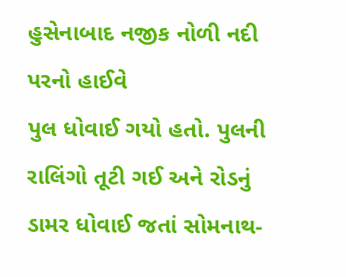હુસેનાબાદ નજીક નોળી નદી પરનો હાઈવે
પુલ ધોવાઈ ગયો હતો. પુલની રાલિંગો તૂટી ગઈ અને રોડનું ડામર ધોવાઈ જતાં સોમનાથ-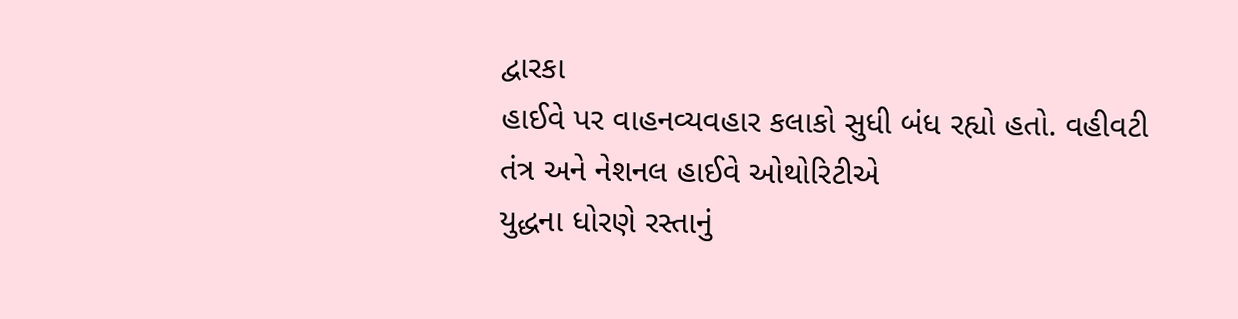દ્વારકા
હાઈવે પર વાહનવ્યવહાર કલાકો સુધી બંધ રહ્યો હતો. વહીવટી તંત્ર અને નેશનલ હાઈવે ઓથોરિટીએ
યુદ્ધના ધોરણે રસ્તાનું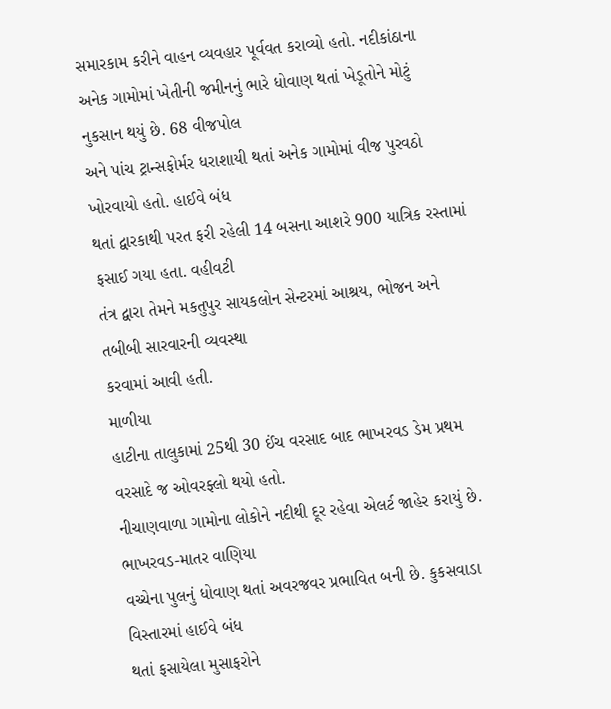સમારકામ કરીને વાહન વ્યવહાર પૂર્વવત કરાવ્યો હતો. નદીકાંઠાના
અનેક ગામોમાં ખેતીની જમીનનું ભારે ધોવાણ થતાં ખેડૂતોને મોટું નુકસાન થયું છે. 68 વીજપોલ
અને પાંચ ટ્રાન્સફોર્મર ધરાશાયી થતાં અનેક ગામોમાં વીજ પુરવઠો ખોરવાયો હતો. હાઈવે બંધ
થતાં દ્વારકાથી પરત ફરી રહેલી 14 બસના આશરે 900 યાત્રિક રસ્તામાં ફસાઈ ગયા હતા. વહીવટી
તંત્ર દ્વારા તેમને મકતુપુર સાયકલોન સેન્ટરમાં આશ્રય, ભોજન અને તબીબી સારવારની વ્યવસ્થા
કરવામાં આવી હતી.
માળીયા
હાટીના તાલુકામાં 25થી 30 ઈંચ વરસાદ બાદ ભાખરવડ ડેમ પ્રથમ વરસાદે જ ઓવરફ્લો થયો હતો.
નીચાણવાળા ગામોના લોકોને નદીથી દૂર રહેવા એલર્ટ જાહેર કરાયું છે. ભાખરવડ-માતર વાણિયા
વચ્ચેના પુલનું ધોવાણ થતાં અવરજવર પ્રભાવિત બની છે. કુકસવાડા વિસ્તારમાં હાઈવે બંધ
થતાં ફસાયેલા મુસાફરોને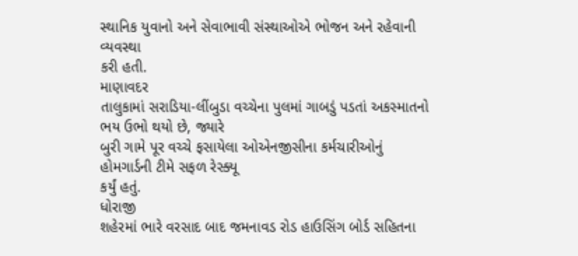સ્થાનિક યુવાનો અને સેવાભાવી સંસ્થાઓએ ભોજન અને રહેવાની વ્યવસ્થા
કરી હતી.
માણાવદર
તાલુકામાં સરાડિયા-લીંબુડા વચ્ચેના પુલમાં ગાબડું પડતાં અકસ્માતનો ભય ઉભો થયો છે, જ્યારે
બુરી ગામે પૂર વચ્ચે ફસાયેલા ઓએનજીસીના કર્મચારીઓનું હોમગાર્ડની ટીમે સફળ રેસ્ક્યૂ
કર્યું હતું.
ધોરાજી
શહેરમાં ભારે વરસાદ બાદ જમનાવડ રોડ હાઉસિંગ બોર્ડ સહિતના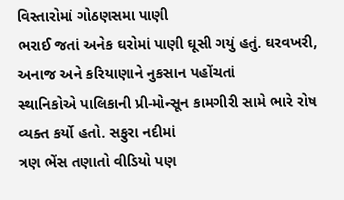વિસ્તારોમાં ગોઠણસમા પાણી
ભરાઈ જતાં અનેક ઘરોમાં પાણી ઘૂસી ગયું હતું. ઘરવખરી, અનાજ અને કરિયાણાને નુકસાન પહોંચતાં
સ્થાનિકોએ પાલિકાની પ્રી-મોન્સૂન કામગીરી સામે ભારે રોષ વ્યક્ત કર્યો હતો. સફુરા નદીમાં
ત્રણ ભેંસ તણાતો વીડિયો પણ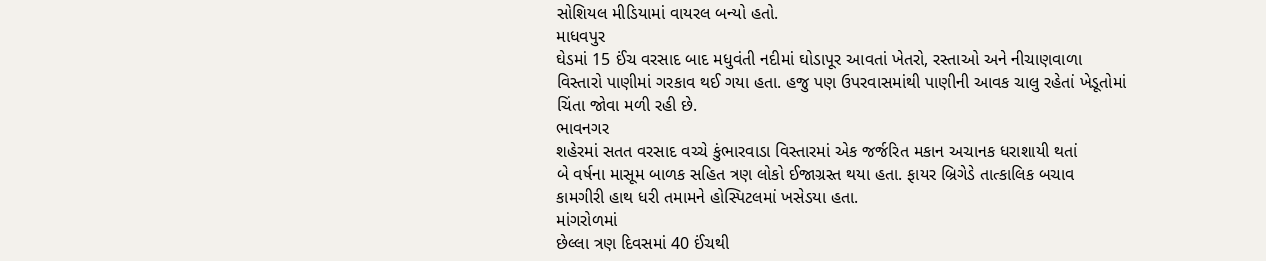સોશિયલ મીડિયામાં વાયરલ બન્યો હતો.
માધવપુર
ઘેડમાં 15 ઈંચ વરસાદ બાદ મધુવંતી નદીમાં ઘોડાપૂર આવતાં ખેતરો, રસ્તાઓ અને નીચાણવાળા
વિસ્તારો પાણીમાં ગરકાવ થઈ ગયા હતા. હજુ પણ ઉપરવાસમાંથી પાણીની આવક ચાલુ રહેતાં ખેડૂતોમાં
ચિંતા જોવા મળી રહી છે.
ભાવનગર
શહેરમાં સતત વરસાદ વચ્ચે કુંભારવાડા વિસ્તારમાં એક જર્જરિત મકાન અચાનક ધરાશાયી થતાં
બે વર્ષના માસૂમ બાળક સહિત ત્રણ લોકો ઈજાગ્રસ્ત થયા હતા. ફાયર બ્રિગેડે તાત્કાલિક બચાવ
કામગીરી હાથ ધરી તમામને હોસ્પિટલમાં ખસેડયા હતા.
માંગરોળમાં
છેલ્લા ત્રણ દિવસમાં 40 ઈંચથી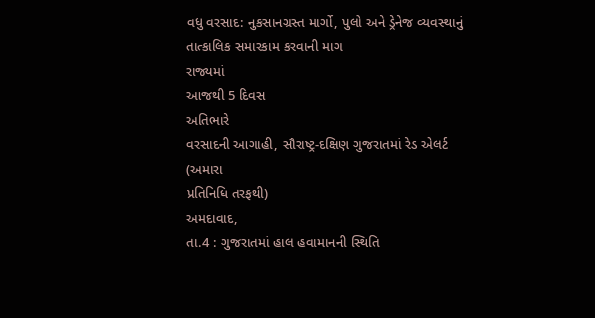વધુ વરસાદ: નુકસાનગ્રસ્ત માર્ગો, પુલો અને ડ્રેનેજ વ્યવસ્થાનું
તાત્કાલિક સમારકામ કરવાની માગ
રાજ્યમાં
આજથી 5 દિવસ
અતિભારે
વરસાદની આગાહી, સૌરાષ્ટ્ર-દક્ષિણ ગુજરાતમાં રેડ એલર્ટ
(અમારા
પ્રતિનિધિ તરફથી)
અમદાવાદ,
તા.4 : ગુજરાતમાં હાલ હવામાનની સ્થિતિ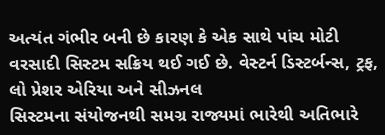અત્યંત ગંભીર બની છે કારણ કે એક સાથે પાંચ મોટી
વરસાદી સિસ્ટમ સક્રિય થઈ ગઈ છે. વેસ્ટર્ન ડિસ્ટર્બન્સ, ટ્રફ, લો પ્રેશર એરિયા અને સીઝનલ
સિસ્ટમના સંયોજનથી સમગ્ર રાજ્યમાં ભારેથી અતિભારે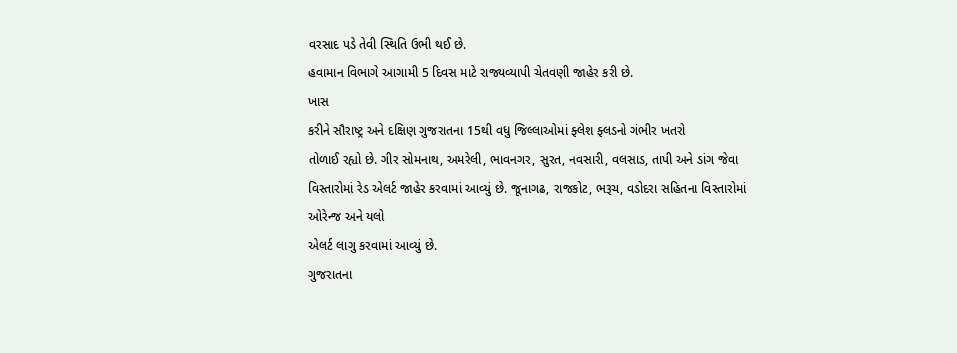વરસાદ પડે તેવી સ્થિતિ ઉભી થઈ છે.
હવામાન વિભાગે આગામી 5 દિવસ માટે રાજ્યવ્યાપી ચેતવણી જાહેર કરી છે.
ખાસ
કરીને સૌરાષ્ટ્ર અને દક્ષિણ ગુજરાતના 15થી વધુ જિલ્લાઓમાં ફ્લેશ ફ્લડનો ગંભીર ખતરો
તોળાઈ રહ્યો છે. ગીર સોમનાથ, અમરેલી, ભાવનગર, સુરત, નવસારી, વલસાડ, તાપી અને ડાંગ જેવા
વિસ્તારોમાં રેડ એલર્ટ જાહેર કરવામાં આવ્યું છે. જૂનાગઢ, રાજકોટ, ભરૂચ, વડોદરા સહિતના વિસ્તારોમાં ઓરેન્જ અને યલો
એલર્ટ લાગુ કરવામાં આવ્યું છે.
ગુજરાતના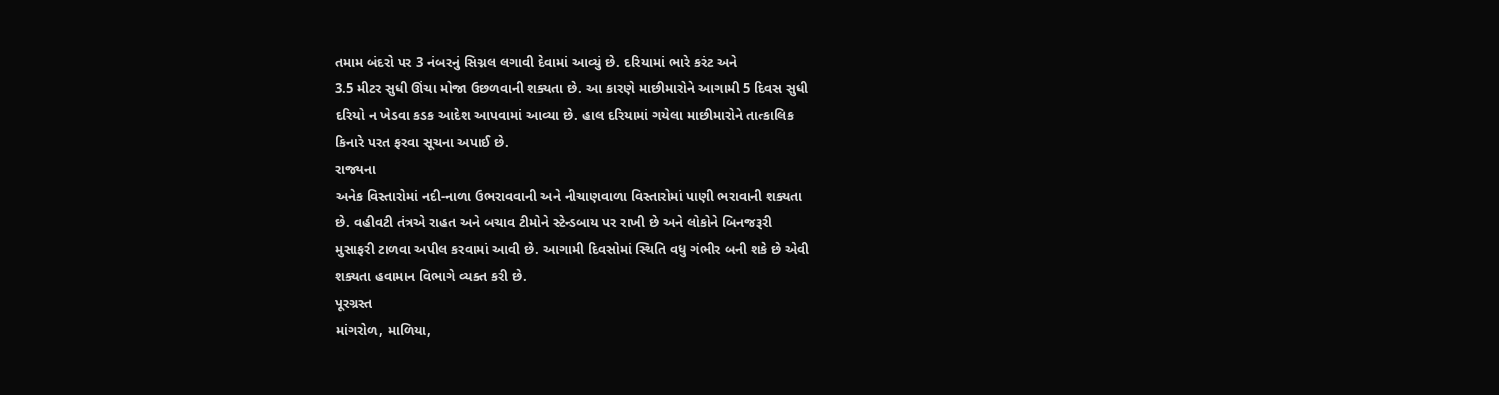તમામ બંદરો પર 3 નંબરનું સિગ્નલ લગાવી દેવામાં આવ્યું છે. દરિયામાં ભારે કરંટ અને
3.5 મીટર સુધી ઊંચા મોજા ઉછળવાની શક્યતા છે. આ કારણે માછીમારોને આગામી 5 દિવસ સુધી
દરિયો ન ખેડવા કડક આદેશ આપવામાં આવ્યા છે. હાલ દરિયામાં ગયેલા માછીમારોને તાત્કાલિક
કિનારે પરત ફરવા સૂચના અપાઈ છે.
રાજ્યના
અનેક વિસ્તારોમાં નદી-નાળા ઉભરાવવાની અને નીચાણવાળા વિસ્તારોમાં પાણી ભરાવાની શક્યતા
છે. વહીવટી તંત્રએ રાહત અને બચાવ ટીમોને સ્ટેન્ડબાય પર રાખી છે અને લોકોને બિનજરૂરી
મુસાફરી ટાળવા અપીલ કરવામાં આવી છે. આગામી દિવસોમાં સ્થિતિ વધુ ગંભીર બની શકે છે એવી
શક્યતા હવામાન વિભાગે વ્યક્ત કરી છે.
પૂરગ્રસ્ત
માંગરોળ, માળિયા,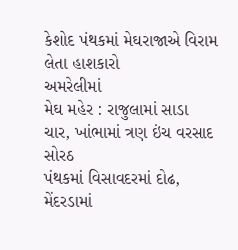કેશોદ પંથકમાં મેઘરાજાએ વિરામ લેતા હાશકારો
અમરેલીમાં
મેઘ મહેર : રાજુલામાં સાડા ચાર, ખાંભામાં ત્રણ ઇંચ વરસાદ
સોરઠ
પંથકમાં વિસાવદરમાં દોઢ, મેંદરડામાં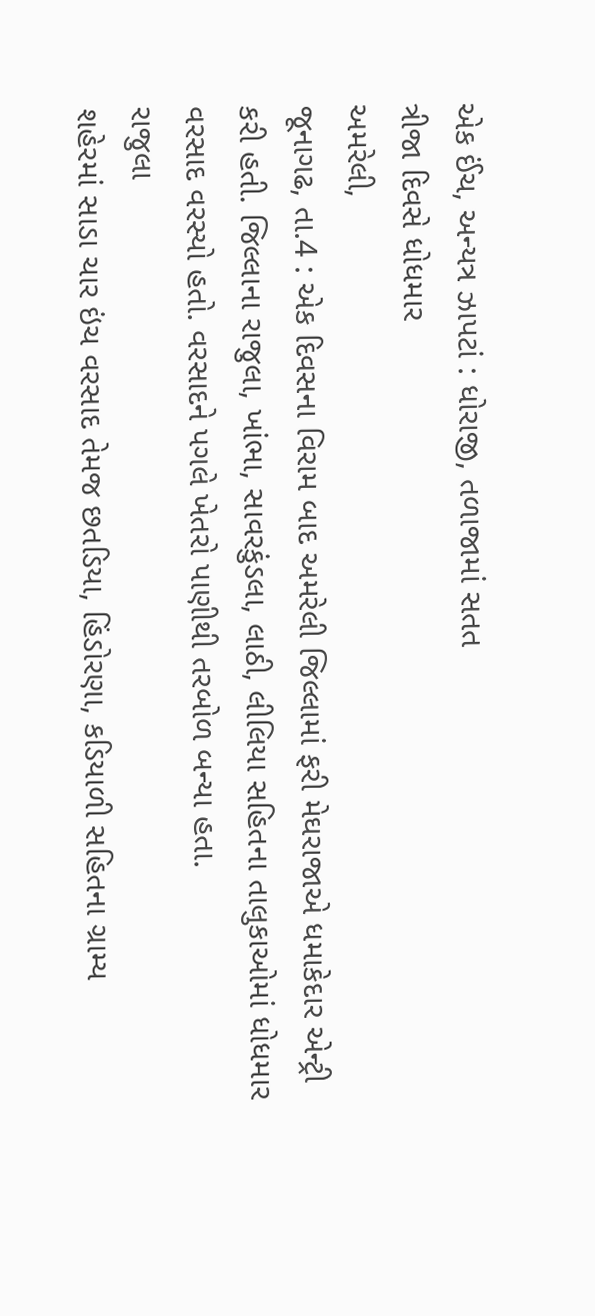એક ઈંચ, અન્યત્ર ઝાપટાં : ધોરાજી, તળાજામાં સતત
ત્રીજા દિવસે ધોધમાર
અમરેલી,
જૂનાગઢ, તા.4 : એક દિવસના વિરામ બાદ અમરેલી જિલ્લામાં ફરી મેઘરાજાએ ધમાકેદાર એન્ટ્રી
કરી હતી. જિલ્લાના રાજુલા, ખાંભા, સાવરકુંડલા, લાઠી, લીલિયા સહિતના તાલુકાઓમાં ધોધમાર
વરસાદ વરસ્યો હતો. વરસાદને પગલે ખેતરો પાણીથી તરબોળ બન્યા હતા.
રાજુલા
શહેરમાં સાડા ચાર ઇંચ વરસાદ તેમજ છતડિયા, હિંડોરણા, કડિયાળી સહિતના ગ્રામ્ય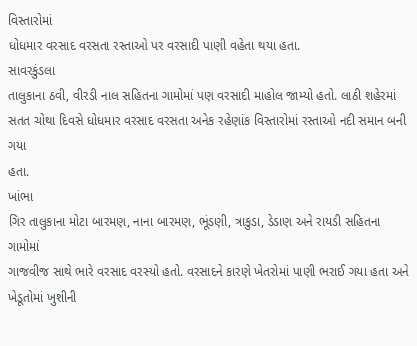વિસ્તારોમાં
ધોધમાર વરસાદ વરસતા રસ્તાઓ પર વરસાદી પાણી વહેતા થયા હતા.
સાવરકુંડલા
તાલુકાના ઠવી, વીરડી નાલ સહિતના ગામોમાં પણ વરસાદી માહોલ જામ્યો હતો. લાઠી શહેરમાં
સતત ચોથા દિવસે ધોધમાર વરસાદ વરસતા અનેક રહેણાંક વિસ્તારોમાં રસ્તાઓ નદી સમાન બની ગયા
હતા.
ખાંભા
ગિર તાલુકાના મોટા બારમણ, નાના બારમણ, ભૂંડણી, ત્રાકુડા, ડેડાણ અને રાયડી સહિતના ગામોમાં
ગાજવીજ સાથે ભારે વરસાદ વરસ્યો હતો. વરસાદને કારણે ખેતરોમાં પાણી ભરાઈ ગયા હતા અને
ખેડૂતોમાં ખુશીની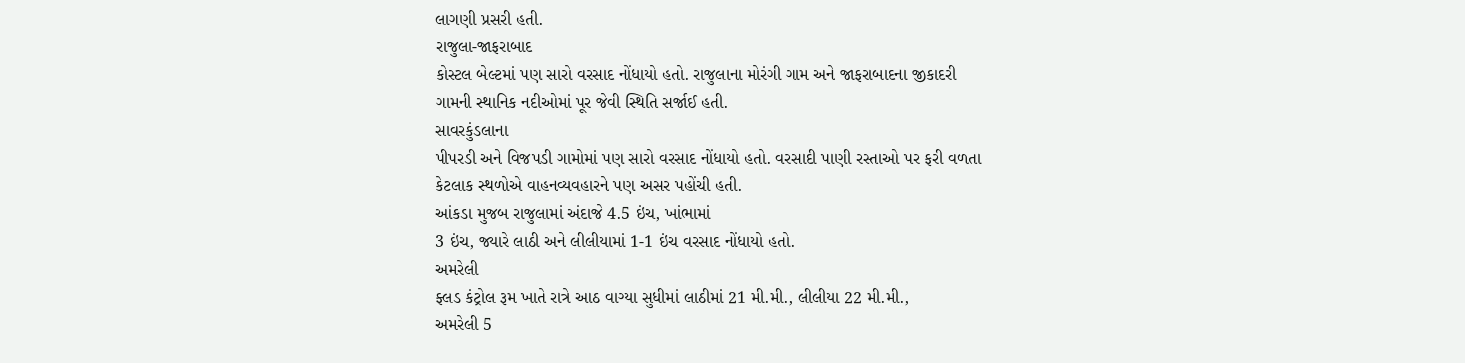લાગણી પ્રસરી હતી.
રાજુલા-જાફરાબાદ
કોસ્ટલ બેલ્ટમાં પણ સારો વરસાદ નોંધાયો હતો. રાજુલાના મોરંગી ગામ અને જાફરાબાદના જીકાદરી
ગામની સ્થાનિક નદીઓમાં પૂર જેવી સ્થિતિ સર્જાઈ હતી.
સાવરકુંડલાના
પીપરડી અને વિજપડી ગામોમાં પણ સારો વરસાદ નોંધાયો હતો. વરસાદી પાણી રસ્તાઓ પર ફરી વળતા
કેટલાક સ્થળોએ વાહનવ્યવહારને પણ અસર પહોંચી હતી.
આંકડા મુજબ રાજુલામાં અંદાજે 4.5 ઇંચ, ખાંભામાં
3 ઇંચ, જ્યારે લાઠી અને લીલીયામાં 1-1 ઇંચ વરસાદ નોંધાયો હતો.
અમરેલી
ફ્લડ કંટ્રોલ રૂમ ખાતે રાત્રે આઠ વાગ્યા સુધીમાં લાઠીમાં 21 મી.મી., લીલીયા 22 મી.મી.,
અમરેલી 5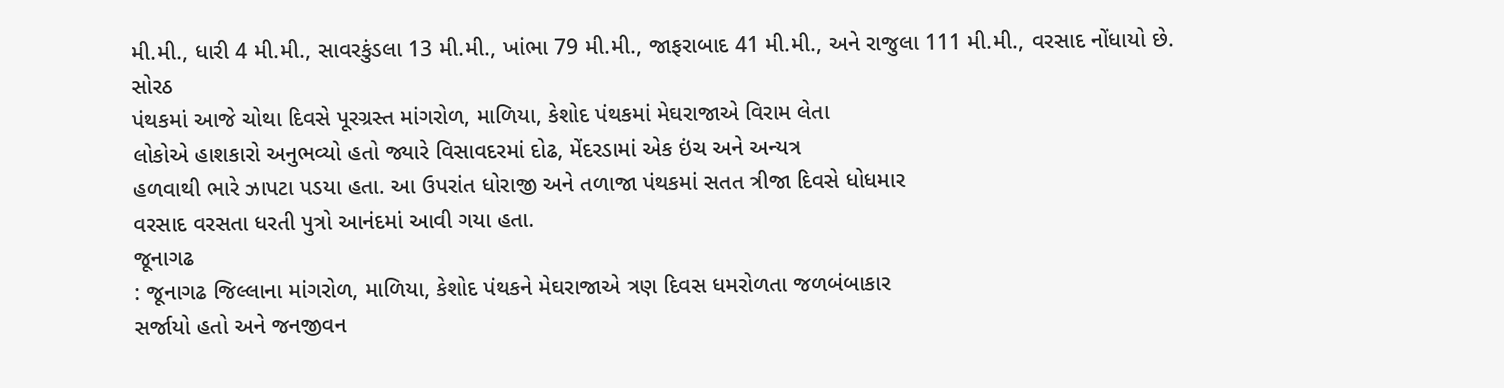મી.મી., ધારી 4 મી.મી., સાવરકુંડલા 13 મી.મી., ખાંભા 79 મી.મી., જાફરાબાદ 41 મી.મી., અને રાજુલા 111 મી.મી., વરસાદ નોંધાયો છે.
સોરઠ
પંથકમાં આજે ચોથા દિવસે પૂરગ્રસ્ત માંગરોળ, માળિયા, કેશોદ પંથકમાં મેઘરાજાએ વિરામ લેતા
લોકોએ હાશકારો અનુભવ્યો હતો જ્યારે વિસાવદરમાં દોઢ, મેંદરડામાં એક ઇંચ અને અન્યત્ર
હળવાથી ભારે ઝાપટા પડયા હતા. આ ઉપરાંત ધોરાજી અને તળાજા પંથકમાં સતત ત્રીજા દિવસે ધોધમાર
વરસાદ વરસતા ધરતી પુત્રો આનંદમાં આવી ગયા હતા.
જૂનાગઢ
: જૂનાગઢ જિલ્લાના માંગરોળ, માળિયા, કેશોદ પંથકને મેઘરાજાએ ત્રણ દિવસ ધમરોળતા જળબંબાકાર
સર્જાયો હતો અને જનજીવન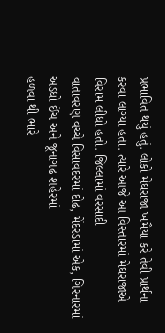પ્રભાવિત થયું હતું. લોકો મેઘરાજા ખમૈયા કરે તેવી પ્રાર્થના
કરવા લાગ્યા હતા. ત્યારે આજે આ વિસ્તારમાં મેઘરાજાએ વિરામ લીધો હતો. જિલ્લામાં વરસાદી
વાતાવરણ વચ્ચે વિસાવદરમાં દોઢ, મેંદરડામાં એક, ગિરનારમાં અડધો ઈંચ અને જૂનાગઢ શહેરમાં
હળવા થી ભારે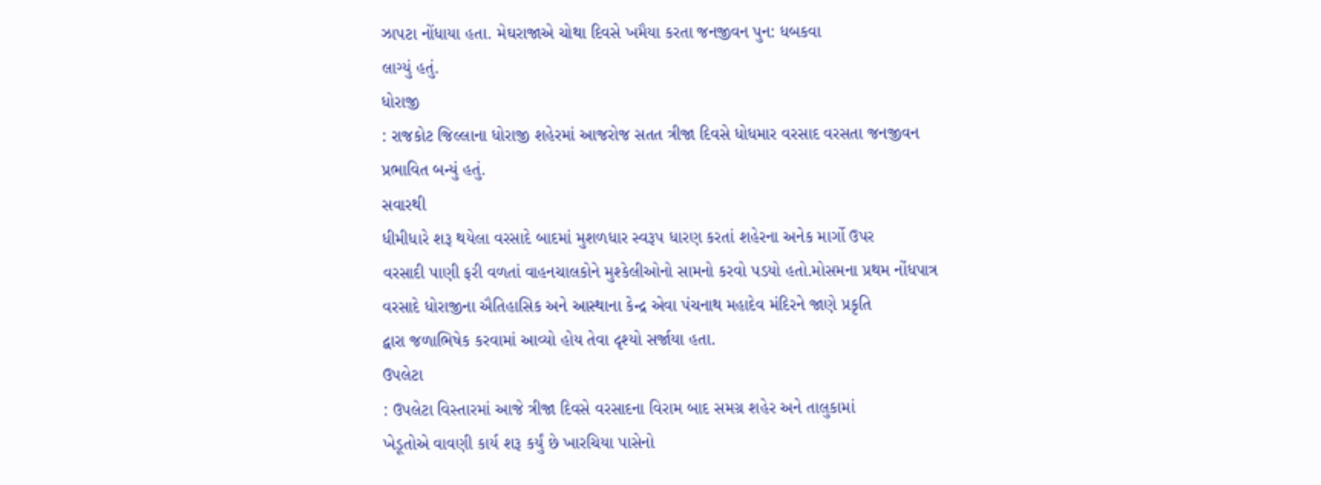ઝાપટા નોંધાયા હતા. મેઘરાજાએ ચોથા દિવસે ખમૈયા કરતા જનજીવન પુન: ધબકવા
લાગ્યું હતું.
ધોરાજી
: રાજકોટ જિલ્લાના ધોરાજી શહેરમાં આજરોજ સતત ત્રીજા દિવસે ધોધમાર વરસાદ વરસતા જનજીવન
પ્રભાવિત બન્યું હતું.
સવારથી
ધીમીધારે શરૂ થયેલા વરસાદે બાદમાં મુશળધાર સ્વરૂપ ધારણ કરતાં શહેરના અનેક માર્ગો ઉપર
વરસાદી પાણી ફરી વળતાં વાહનચાલકોને મુશ્કેલીઓનો સામનો કરવો પડયો હતો.મોસમના પ્રથમ નોંધપાત્ર
વરસાદે ધોરાજીના ઐતિહાસિક અને આસ્થાના કેન્દ્ર એવા પંચનાથ મહાદેવ મંદિરને જાણે પ્રકૃતિ
દ્વારા જળાભિષેક કરવામાં આવ્યો હોય તેવા દૃશ્યો સર્જાયા હતા.
ઉપલેટા
: ઉપલેટા વિસ્તારમાં આજે ત્રીજા દિવસે વરસાદના વિરામ બાદ સમગ્ર શહેર અને તાલુકામાં
ખેડૂતોએ વાવણી કાર્ય શરૂ કર્યું છે ખારચિયા પાસેનો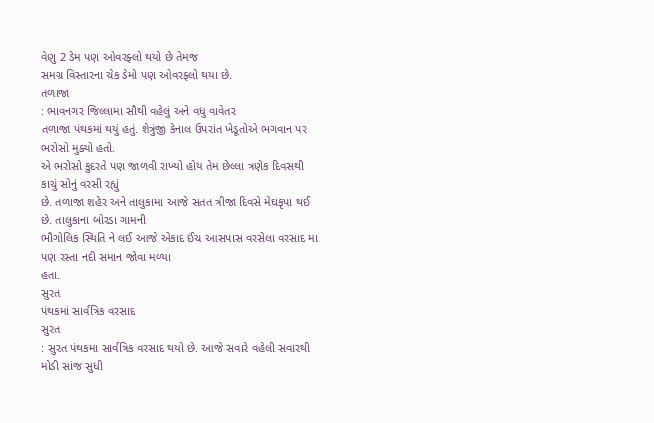વેણુ 2 ડેમ પણ ઓવરફ્લો થયો છે તેમજ
સમગ્ર વિસ્તારના ચેક ડેમો પણ ઓવરફ્લો થયા છે.
તળાજા
: ભાવનગર જિલ્લામા સૌથી વહેલું અને વધુ વાવેતર
તળાજા પંથકમાં થયું હતું. શેત્રુંજી કેનાલ ઉપરાંત ખેડૂતોએ ભગવાન પર ભરોસો મુક્યો હતો.
એ ભરોસો કુદરતે પણ જાળવી રાખ્યો હોય તેમ છેલ્લા ત્રણેક દિવસથી કાચું સોનું વરસી રહ્યું
છે. તળાજા શહેર અને તાલુકામા આજે સતત ત્રીજા દિવસે મેઘકૃપા થઈ છે. તાલુકાના બોરડા ગામની
ભૌગોલિક સ્થિતિ ને લઈ આજે એકાદ ઈંચ આસપાસ વરસેલા વરસાદ મા પણ રસ્તા નદી સમાન જોવા મળ્યા
હતા.
સુરત
પંથકમાં સાર્વત્રિક વરસાદ
સુરત
: સુરત પંથકમા સાર્વત્રિક વરસાદ થયો છે. આજે સવારે વહેલી સવારથી મોડી સાંજ સુધી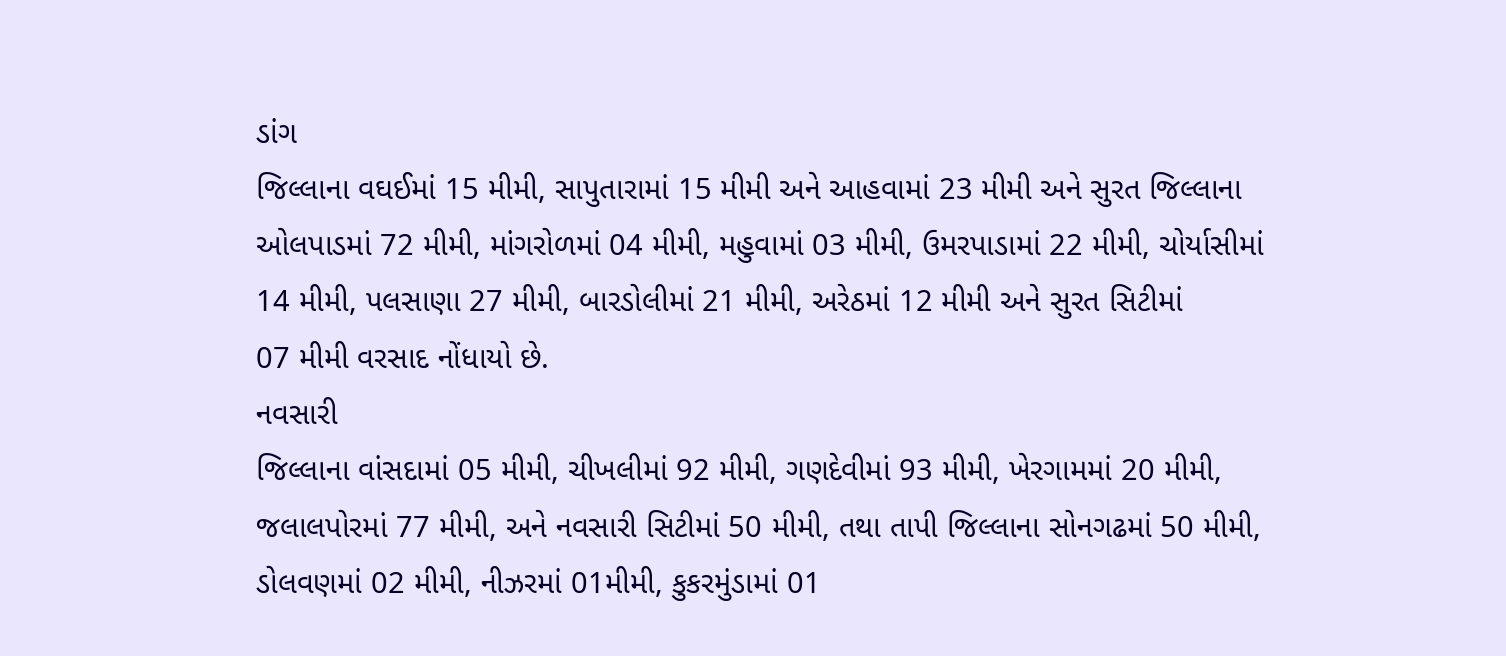ડાંગ
જિલ્લાના વઘઈમાં 15 મીમી, સાપુતારામાં 15 મીમી અને આહવામાં 23 મીમી અને સુરત જિલ્લાના
ઓલપાડમાં 72 મીમી, માંગરોળમાં 04 મીમી, મહુવામાં 03 મીમી, ઉમરપાડામાં 22 મીમી, ચોર્યાસીમાં
14 મીમી, પલસાણા 27 મીમી, બારડોલીમાં 21 મીમી, અરેઠમાં 12 મીમી અને સુરત સિટીમાં
07 મીમી વરસાદ નોંધાયો છે.
નવસારી
જિલ્લાના વાંસદામાં 05 મીમી, ચીખલીમાં 92 મીમી, ગણદેવીમાં 93 મીમી, ખેરગામમાં 20 મીમી,
જલાલપોરમાં 77 મીમી, અને નવસારી સિટીમાં 50 મીમી, તથા તાપી જિલ્લાના સોનગઢમાં 50 મીમી,
ડોલવણમાં 02 મીમી, નીઝરમાં 01મીમી, કુકરમુંડામાં 01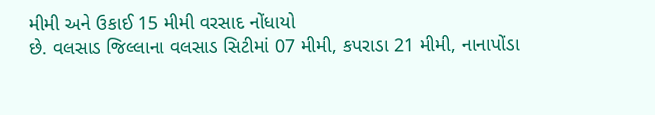મીમી અને ઉકાઈ 15 મીમી વરસાદ નોંધાયો
છે. વલસાડ જિલ્લાના વલસાડ સિટીમાં 07 મીમી, કપરાડા 21 મીમી, નાનાપોંડા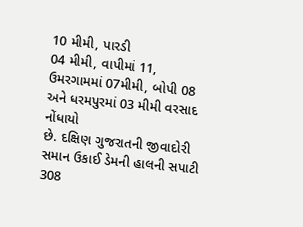10 મીમી, પારડી
04 મીમી, વાપીમાં 11, ઉમરગામમાં 07મીમી, બોપી 08 અને ધરમપુરમાં 03 મીમી વરસાદ નોંધાયો
છે. દક્ષિણ ગુજરાતની જીવાદોરી સમાન ઉકાઈ ડેમની હાલની સપાટી 308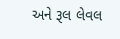અને રૂલ લેવલ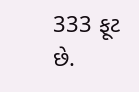333 ફૂટ
છે.